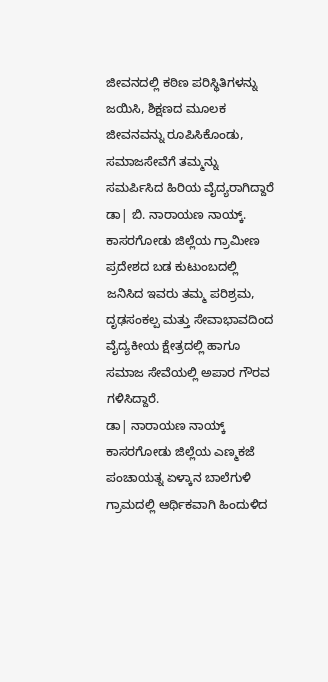ಜೀವನದಲ್ಲಿ ಕಠಿಣ ಪರಿಸ್ಥಿತಿಗಳನ್ನು ಜಯಿಸಿ, ಶಿಕ್ಷಣದ ಮೂಲಕ ಜೀವನವನ್ನು ರೂಪಿಸಿಕೊಂಡು, ಸಮಾಜಸೇವೆಗೆ ತಮ್ಮನ್ನು ಸಮರ್ಪಿಸಿದ ಹಿರಿಯ ವೈದ್ಯರಾಗಿದ್ದಾರೆ ಡಾ| ಬಿ. ನಾರಾಯಣ ನಾಯ್ಕ್. ಕಾಸರಗೋಡು ಜಿಲ್ಲೆಯ ಗ್ರಾಮೀಣ ಪ್ರದೇಶದ ಬಡ ಕುಟುಂಬದಲ್ಲಿ ಜನಿಸಿದ ಇವರು ತಮ್ಮ ಪರಿಶ್ರಮ, ದೃಢಸಂಕಲ್ಪ ಮತ್ತು ಸೇವಾಭಾವದಿಂದ ವೈದ್ಯಕೀಯ ಕ್ಷೇತ್ರದಲ್ಲಿ ಹಾಗೂ ಸಮಾಜ ಸೇವೆಯಲ್ಲಿ ಅಪಾರ ಗೌರವ ಗಳಿಸಿದ್ದಾರೆ.
ಡಾ| ನಾರಾಯಣ ನಾಯ್ಕ್ ಕಾಸರಗೋಡು ಜಿಲ್ಲೆಯ ಎಣ್ಮಕಜೆ ಪಂಚಾಯತ್ನ ಏಳ್ಕಾನ ಬಾಲೆಗುಳಿ ಗ್ರಾಮದಲ್ಲಿ ಆರ್ಥಿಕವಾಗಿ ಹಿಂದುಳಿದ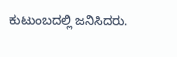ಕುಟುಂಬದಲ್ಲಿ ಜನಿಸಿದರು.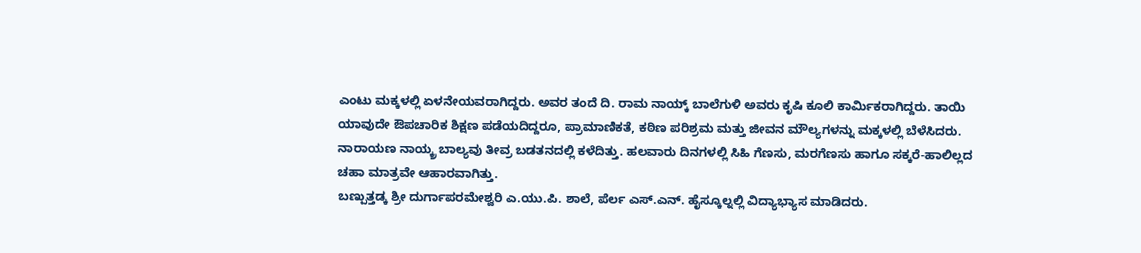ಎಂಟು ಮಕ್ಕಳಲ್ಲಿ ಏಳನೇಯವರಾಗಿದ್ದರು. ಅವರ ತಂದೆ ದಿ. ರಾಮ ನಾಯ್ಕ್ ಬಾಲೆಗುಳಿ ಅವರು ಕೃಷಿ ಕೂಲಿ ಕಾರ್ಮಿಕರಾಗಿದ್ದರು. ತಾಯಿ ಯಾವುದೇ ಔಪಚಾರಿಕ ಶಿಕ್ಷಣ ಪಡೆಯದಿದ್ದರೂ, ಪ್ರಾಮಾಣಿಕತೆ, ಕಠಿಣ ಪರಿಶ್ರಮ ಮತ್ತು ಜೀವನ ಮೌಲ್ಯಗಳನ್ನು ಮಕ್ಕಳಲ್ಲಿ ಬೆಳೆಸಿದರು. ನಾರಾಯಣ ನಾಯ್ಕ್ರ ಬಾಲ್ಯವು ತೀವ್ರ ಬಡತನದಲ್ಲಿ ಕಳೆದಿತ್ತು. ಹಲವಾರು ದಿನಗಳಲ್ಲಿ ಸಿಹಿ ಗೆಣಸು, ಮರಗೆಣಸು ಹಾಗೂ ಸಕ್ಕರೆ-ಹಾಲಿಲ್ಲದ ಚಹಾ ಮಾತ್ರವೇ ಆಹಾರವಾಗಿತ್ತು.
ಬಣ್ಪುತ್ತಡ್ಕ ಶ್ರೀ ದುರ್ಗಾಪರಮೇಶ್ವರಿ ಎ.ಯು.ಪಿ. ಶಾಲೆ, ಪೆರ್ಲ ಎಸ್.ಎನ್. ಹೈಸ್ಕೂಲ್ನಲ್ಲಿ ವಿದ್ಯಾಭ್ಯಾಸ ಮಾಡಿದರು.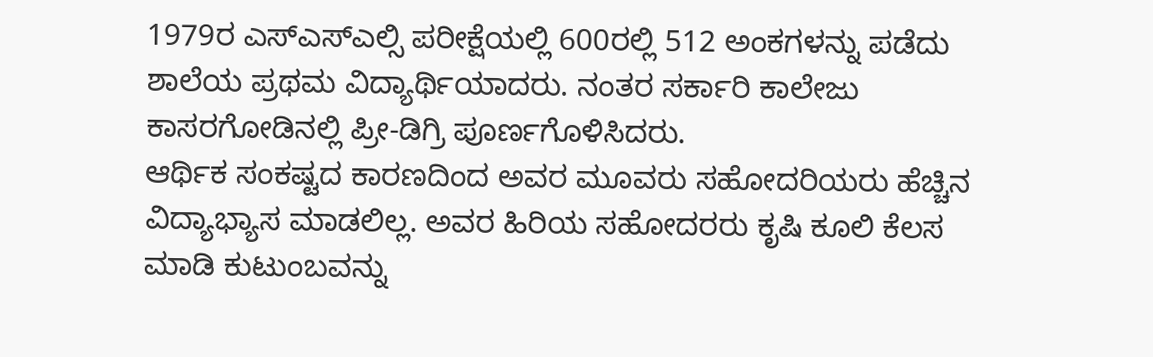1979ರ ಎಸ್ಎಸ್ಎಲ್ಸಿ ಪರೀಕ್ಷೆಯಲ್ಲಿ 600ರಲ್ಲಿ 512 ಅಂಕಗಳನ್ನು ಪಡೆದು ಶಾಲೆಯ ಪ್ರಥಮ ವಿದ್ಯಾರ್ಥಿಯಾದರು. ನಂತರ ಸರ್ಕಾರಿ ಕಾಲೇಜು ಕಾಸರಗೋಡಿನಲ್ಲಿ ಪ್ರೀ-ಡಿಗ್ರಿ ಪೂರ್ಣಗೊಳಿಸಿದರು.
ಆರ್ಥಿಕ ಸಂಕಷ್ಟದ ಕಾರಣದಿಂದ ಅವರ ಮೂವರು ಸಹೋದರಿಯರು ಹೆಚ್ಚಿನ ವಿದ್ಯಾಭ್ಯಾಸ ಮಾಡಲಿಲ್ಲ. ಅವರ ಹಿರಿಯ ಸಹೋದರರು ಕೃಷಿ ಕೂಲಿ ಕೆಲಸ ಮಾಡಿ ಕುಟುಂಬವನ್ನು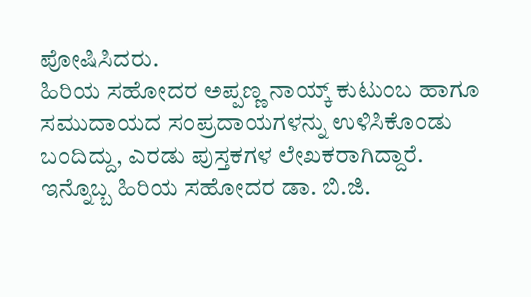ಪೋಷಿಸಿದರು.
ಹಿರಿಯ ಸಹೋದರ ಅಪ್ಪಣ್ಣ ನಾಯ್ಕ್ ಕುಟುಂಬ ಹಾಗೂ ಸಮುದಾಯದ ಸಂಪ್ರದಾಯಗಳನ್ನು ಉಳಿಸಿಕೊಂಡು ಬಂದಿದ್ದು, ಎರಡು ಪುಸ್ತಕಗಳ ಲೇಖಕರಾಗಿದ್ದಾರೆ. ಇನ್ನೊಬ್ಬ ಹಿರಿಯ ಸಹೋದರ ಡಾ. ಬಿ.ಜಿ.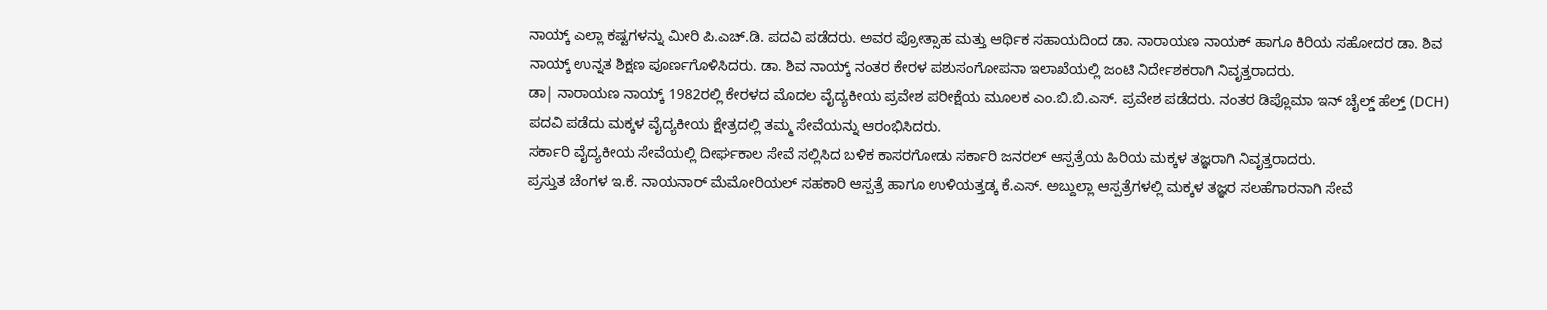ನಾಯ್ಕ್ ಎಲ್ಲಾ ಕಷ್ಟಗಳನ್ನು ಮೀರಿ ಪಿ.ಎಚ್.ಡಿ. ಪದವಿ ಪಡೆದರು. ಅವರ ಪ್ರೋತ್ಸಾಹ ಮತ್ತು ಆರ್ಥಿಕ ಸಹಾಯದಿಂದ ಡಾ. ನಾರಾಯಣ ನಾಯಕ್ ಹಾಗೂ ಕಿರಿಯ ಸಹೋದರ ಡಾ. ಶಿವ ನಾಯ್ಕ್ ಉನ್ನತ ಶಿಕ್ಷಣ ಪೂರ್ಣಗೊಳಿಸಿದರು. ಡಾ. ಶಿವ ನಾಯ್ಕ್ ನಂತರ ಕೇರಳ ಪಶುಸಂಗೋಪನಾ ಇಲಾಖೆಯಲ್ಲಿ ಜಂಟಿ ನಿರ್ದೇಶಕರಾಗಿ ನಿವೃತ್ತರಾದರು.
ಡಾ| ನಾರಾಯಣ ನಾಯ್ಕ್ 1982ರಲ್ಲಿ ಕೇರಳದ ಮೊದಲ ವೈದ್ಯಕೀಯ ಪ್ರವೇಶ ಪರೀಕ್ಷೆಯ ಮೂಲಕ ಎಂ.ಬಿ.ಬಿ.ಎಸ್. ಪ್ರವೇಶ ಪಡೆದರು. ನಂತರ ಡಿಪ್ಲೊಮಾ ಇನ್ ಚೈಲ್ಡ್ ಹೆಲ್ತ್ (DCH) ಪದವಿ ಪಡೆದು ಮಕ್ಕಳ ವೈದ್ಯಕೀಯ ಕ್ಷೇತ್ರದಲ್ಲಿ ತಮ್ಮ ಸೇವೆಯನ್ನು ಆರಂಭಿಸಿದರು.
ಸರ್ಕಾರಿ ವೈದ್ಯಕೀಯ ಸೇವೆಯಲ್ಲಿ ದೀರ್ಘಕಾಲ ಸೇವೆ ಸಲ್ಲಿಸಿದ ಬಳಿಕ ಕಾಸರಗೋಡು ಸರ್ಕಾರಿ ಜನರಲ್ ಆಸ್ಪತ್ರೆಯ ಹಿರಿಯ ಮಕ್ಕಳ ತಜ್ಞರಾಗಿ ನಿವೃತ್ತರಾದರು.
ಪ್ರಸ್ತುತ ಚೆಂಗಳ ಇ.ಕೆ. ನಾಯನಾರ್ ಮೆಮೋರಿಯಲ್ ಸಹಕಾರಿ ಆಸ್ಪತ್ರೆ ಹಾಗೂ ಉಳಿಯತ್ತಡ್ಕ ಕೆ.ಎಸ್. ಅಬ್ದುಲ್ಲಾ ಆಸ್ಪತ್ರೆಗಳಲ್ಲಿ ಮಕ್ಕಳ ತಜ್ಞರ ಸಲಹೆಗಾರನಾಗಿ ಸೇವೆ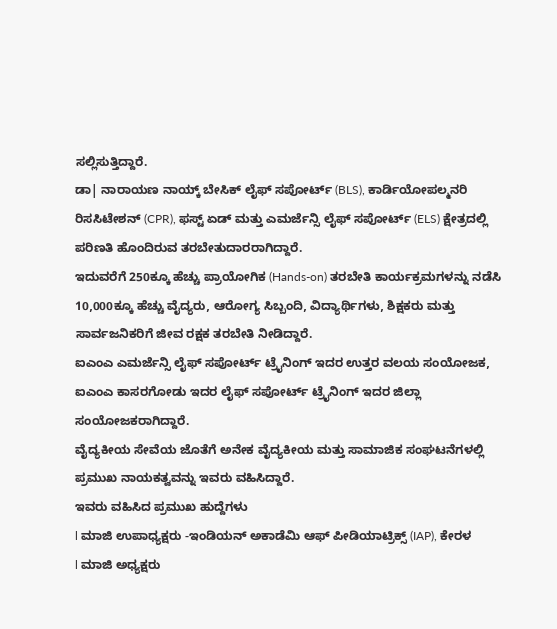ಸಲ್ಲಿಸುತ್ತಿದ್ದಾರೆ.
ಡಾ| ನಾರಾಯಣ ನಾಯ್ಕ್ ಬೇಸಿಕ್ ಲೈಫ್ ಸಪೋರ್ಟ್ (BLS), ಕಾರ್ಡಿಯೋಪಲ್ಮನರಿ ರಿಸಸಿಟೇಶನ್ (CPR), ಫಸ್ಟ್ ಏಡ್ ಮತ್ತು ಎಮರ್ಜೆನ್ಸಿ ಲೈಫ್ ಸಪೋರ್ಟ್ (ELS) ಕ್ಷೇತ್ರದಲ್ಲಿ ಪರಿಣತಿ ಹೊಂದಿರುವ ತರಬೇತುದಾರರಾಗಿದ್ದಾರೆ.
ಇದುವರೆಗೆ 250ಕ್ಕೂ ಹೆಚ್ಚು ಪ್ರಾಯೋಗಿಕ (Hands-on) ತರಬೇತಿ ಕಾರ್ಯಕ್ರಮಗಳನ್ನು ನಡೆಸಿ 10,000ಕ್ಕೂ ಹೆಚ್ಚು ವೈದ್ಯರು, ಆರೋಗ್ಯ ಸಿಬ್ಬಂದಿ, ವಿದ್ಯಾರ್ಥಿಗಳು, ಶಿಕ್ಷಕರು ಮತ್ತು ಸಾರ್ವಜನಿಕರಿಗೆ ಜೀವ ರಕ್ಷಕ ತರಬೇತಿ ನೀಡಿದ್ದಾರೆ.
ಐಎಂಎ ಎಮರ್ಜೆನ್ಸಿ ಲೈಫ್ ಸಪೋರ್ಟ್ ಟ್ರೈನಿಂಗ್ ಇದರ ಉತ್ತರ ವಲಯ ಸಂಯೋಜಕ, ಐಎಂಎ ಕಾಸರಗೋಡು ಇದರ ಲೈಫ್ ಸಪೋರ್ಟ್ ಟ್ರೈನಿಂಗ್ ಇದರ ಜಿಲ್ಲಾ ಸಂಯೋಜಕರಾಗಿದ್ದಾರೆ.
ವೈದ್ಯಕೀಯ ಸೇವೆಯ ಜೊತೆಗೆ ಅನೇಕ ವೈದ್ಯಕೀಯ ಮತ್ತು ಸಾಮಾಜಿಕ ಸಂಘಟನೆಗಳಲ್ಲಿ ಪ್ರಮುಖ ನಾಯಕತ್ವವನ್ನು ಇವರು ವಹಿಸಿದ್ದಾರೆ.
ಇವರು ವಹಿಸಿದ ಪ್ರಮುಖ ಹುದ್ದೆಗಳು
l ಮಾಜಿ ಉಪಾಧ್ಯಕ್ಷರು -ಇಂಡಿಯನ್ ಅಕಾಡೆಮಿ ಆಫ್ ಪೀಡಿಯಾಟ್ರಿಕ್ಸ್ (IAP), ಕೇರಳ
l ಮಾಜಿ ಅಧ್ಯಕ್ಷರು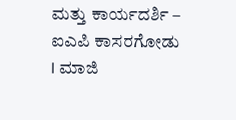ಮತ್ತು ಕಾರ್ಯದರ್ಶಿ – ಐಎಪಿ ಕಾಸರಗೋಡು
l ಮಾಜಿ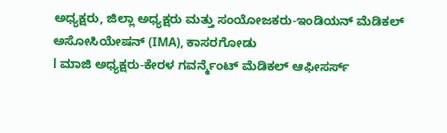ಅಧ್ಯಕ್ಷರು, ಜಿಲ್ಲಾ ಅಧ್ಯಕ್ಷರು ಮತ್ತು ಸಂಯೋಜಕರು-ಇಂಡಿಯನ್ ಮೆಡಿಕಲ್ ಅಸೋಸಿಯೇಷನ್ (IMA), ಕಾಸರಗೋಡು
l ಮಾಜಿ ಅಧ್ಯಕ್ಷರು-ಕೇರಳ ಗವರ್ನ್ಮೆಂಟ್ ಮೆಡಿಕಲ್ ಆಫೀಸರ್ಸ್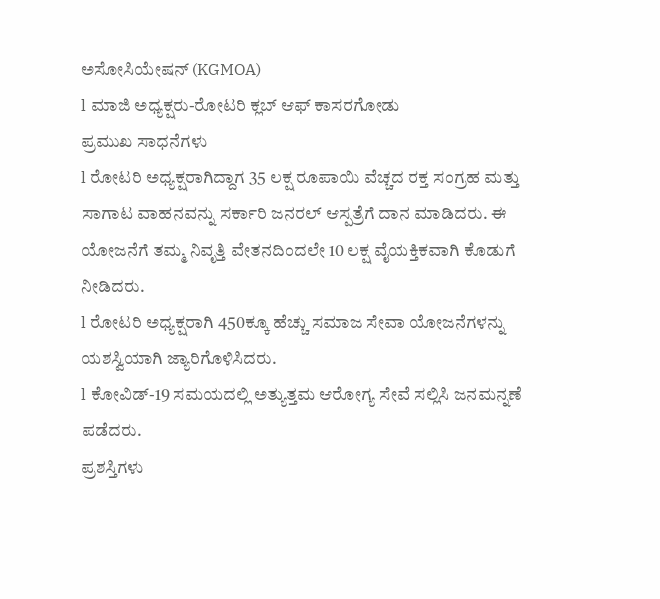ಅಸೋಸಿಯೇಷನ್ (KGMOA)
l ಮಾಜಿ ಅಧ್ಯಕ್ಷರು-ರೋಟರಿ ಕ್ಲಬ್ ಆಫ್ ಕಾಸರಗೋಡು
ಪ್ರಮುಖ ಸಾಧನೆಗಳು
l ರೋಟರಿ ಅಧ್ಯಕ್ಷರಾಗಿದ್ದಾಗ 35 ಲಕ್ಷ ರೂಪಾಯಿ ವೆಚ್ಚದ ರಕ್ತ ಸಂಗ್ರಹ ಮತ್ತು ಸಾಗಾಟ ವಾಹನವನ್ನು ಸರ್ಕಾರಿ ಜನರಲ್ ಆಸ್ಪತ್ರೆಗೆ ದಾನ ಮಾಡಿದರು. ಈ ಯೋಜನೆಗೆ ತಮ್ಮ ನಿವೃತ್ತಿ ವೇತನದಿಂದಲೇ 10 ಲಕ್ಷ ವೈಯಕ್ತಿಕವಾಗಿ ಕೊಡುಗೆ ನೀಡಿದರು.
l ರೋಟರಿ ಅಧ್ಯಕ್ಷರಾಗಿ 450ಕ್ಕೂ ಹೆಚ್ಚು ಸಮಾಜ ಸೇವಾ ಯೋಜನೆಗಳನ್ನು ಯಶಸ್ವಿಯಾಗಿ ಜ್ಯಾರಿಗೊಳಿಸಿದರು.
l ಕೋವಿಡ್-19 ಸಮಯದಲ್ಲಿ ಅತ್ಯುತ್ತಮ ಆರೋಗ್ಯ ಸೇವೆ ಸಲ್ಲಿಸಿ ಜನಮನ್ನಣೆ ಪಡೆದರು.
ಪ್ರಶಸ್ತಿಗಳು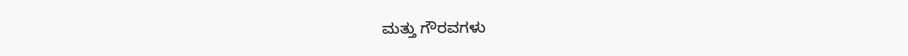ಮತ್ತು ಗೌರವಗಳು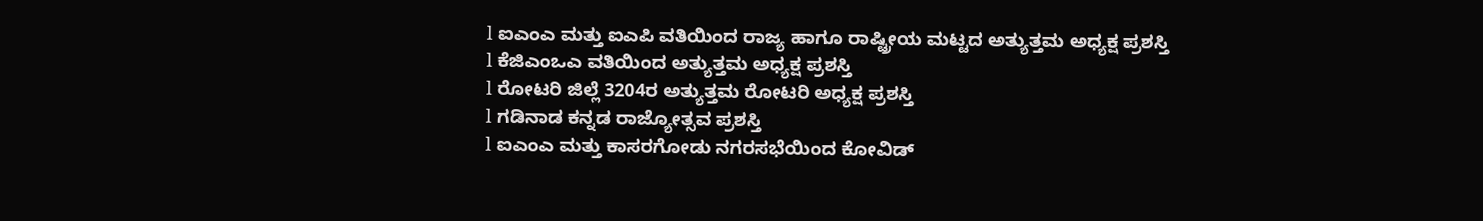l ಐಎಂಎ ಮತ್ತು ಐಎಪಿ ವತಿಯಿಂದ ರಾಜ್ಯ ಹಾಗೂ ರಾಷ್ಟ್ರೀಯ ಮಟ್ಟದ ಅತ್ಯುತ್ತಮ ಅಧ್ಯಕ್ಷ ಪ್ರಶಸ್ತಿ
l ಕೆಜಿಎಂಒಎ ವತಿಯಿಂದ ಅತ್ಯುತ್ತಮ ಅಧ್ಯಕ್ಷ ಪ್ರಶಸ್ತಿ
l ರೋಟರಿ ಜಿಲ್ಲೆ 3204ರ ಅತ್ಯುತ್ತಮ ರೋಟರಿ ಅಧ್ಯಕ್ಷ ಪ್ರಶಸ್ತಿ
l ಗಡಿನಾಡ ಕನ್ನಡ ರಾಜ್ಯೋತ್ಸವ ಪ್ರಶಸ್ತಿ
l ಐಎಂಎ ಮತ್ತು ಕಾಸರಗೋಡು ನಗರಸಭೆಯಿಂದ ಕೋವಿಡ್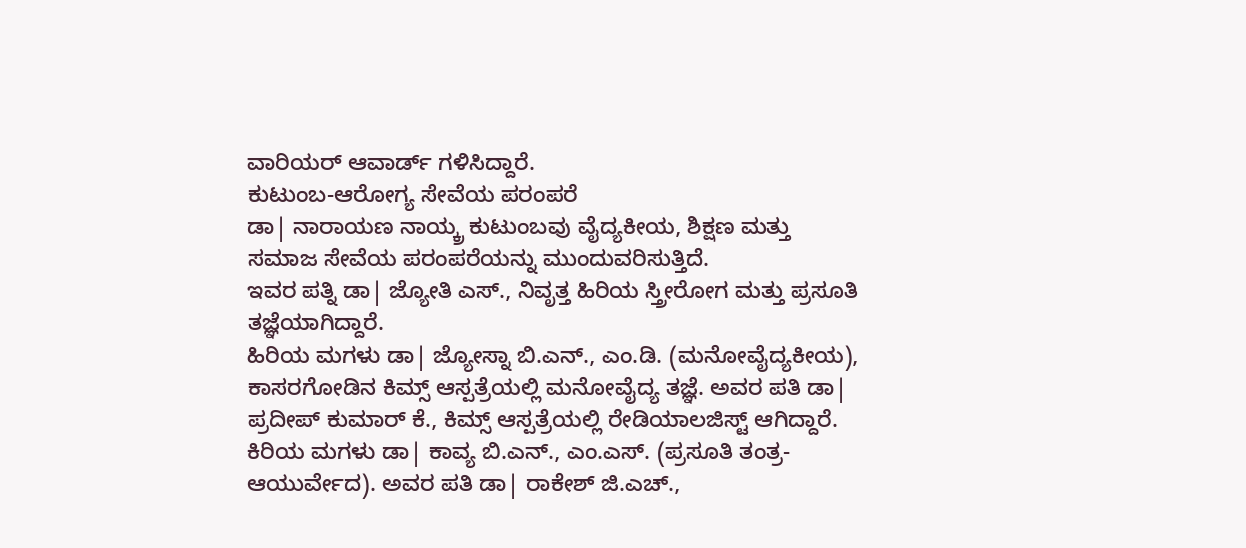ವಾರಿಯರ್ ಆವಾರ್ಡ್ ಗಳಿಸಿದ್ದಾರೆ.
ಕುಟುಂಬ-ಆರೋಗ್ಯ ಸೇವೆಯ ಪರಂಪರೆ
ಡಾ| ನಾರಾಯಣ ನಾಯ್ಕ್ರ ಕುಟುಂಬವು ವೈದ್ಯಕೀಯ, ಶಿಕ್ಷಣ ಮತ್ತು ಸಮಾಜ ಸೇವೆಯ ಪರಂಪರೆಯನ್ನು ಮುಂದುವರಿಸುತ್ತಿದೆ.
ಇವರ ಪತ್ನಿ ಡಾ| ಜ್ಯೋತಿ ಎಸ್., ನಿವೃತ್ತ ಹಿರಿಯ ಸ್ತ್ರೀರೋಗ ಮತ್ತು ಪ್ರಸೂತಿ ತಜ್ಞೆಯಾಗಿದ್ದಾರೆ.
ಹಿರಿಯ ಮಗಳು ಡಾ| ಜ್ಯೋಸ್ನಾ ಬಿ.ಎನ್., ಎಂ.ಡಿ. (ಮನೋವೈದ್ಯಕೀಯ), ಕಾಸರಗೋಡಿನ ಕಿಮ್ಸ್ ಆಸ್ಪತ್ರೆಯಲ್ಲಿ ಮನೋವೈದ್ಯ ತಜ್ಞೆ. ಅವರ ಪತಿ ಡಾ| ಪ್ರದೀಪ್ ಕುಮಾರ್ ಕೆ., ಕಿಮ್ಸ್ ಆಸ್ಪತ್ರೆಯಲ್ಲಿ ರೇಡಿಯಾಲಜಿಸ್ಟ್ ಆಗಿದ್ದಾರೆ.
ಕಿರಿಯ ಮಗಳು ಡಾ| ಕಾವ್ಯ ಬಿ.ಎನ್., ಎಂ.ಎಸ್. (ಪ್ರಸೂತಿ ತಂತ್ರ-ಆಯುರ್ವೇದ). ಅವರ ಪತಿ ಡಾ| ರಾಕೇಶ್ ಜಿ.ಎಚ್.,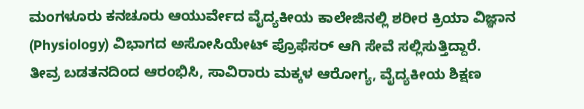ಮಂಗಳೂರು ಕನಚೂರು ಆಯುರ್ವೇದ ವೈದ್ಯಕೀಯ ಕಾಲೇಜಿನಲ್ಲಿ ಶರೀರ ಕ್ರಿಯಾ ವಿಜ್ಞಾನ (Physiology) ವಿಭಾಗದ ಅಸೋಸಿಯೇಟ್ ಪ್ರೊಫೆಸರ್ ಆಗಿ ಸೇವೆ ಸಲ್ಲಿಸುತ್ತಿದ್ದಾರೆ.
ತೀವ್ರ ಬಡತನದಿಂದ ಆರಂಭಿಸಿ, ಸಾವಿರಾರು ಮಕ್ಕಳ ಆರೋಗ್ಯ, ವೈದ್ಯಕೀಯ ಶಿಕ್ಷಣ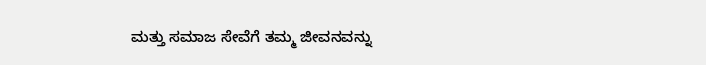ಮತ್ತು ಸಮಾಜ ಸೇವೆಗೆ ತಮ್ಮ ಜೀವನವನ್ನು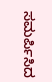ಸಮರ್ಪಿಸಿದ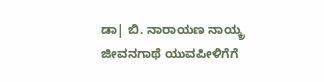ಡಾ| ಬಿ. ನಾರಾಯಣ ನಾಯ್ಕ್ರ ಜೀವನಗಾಥೆ ಯುವಪೀಳಿಗೆಗೆ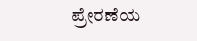ಪ್ರೇರಣೆಯ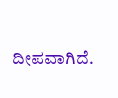ದೀಪವಾಗಿದೆ.